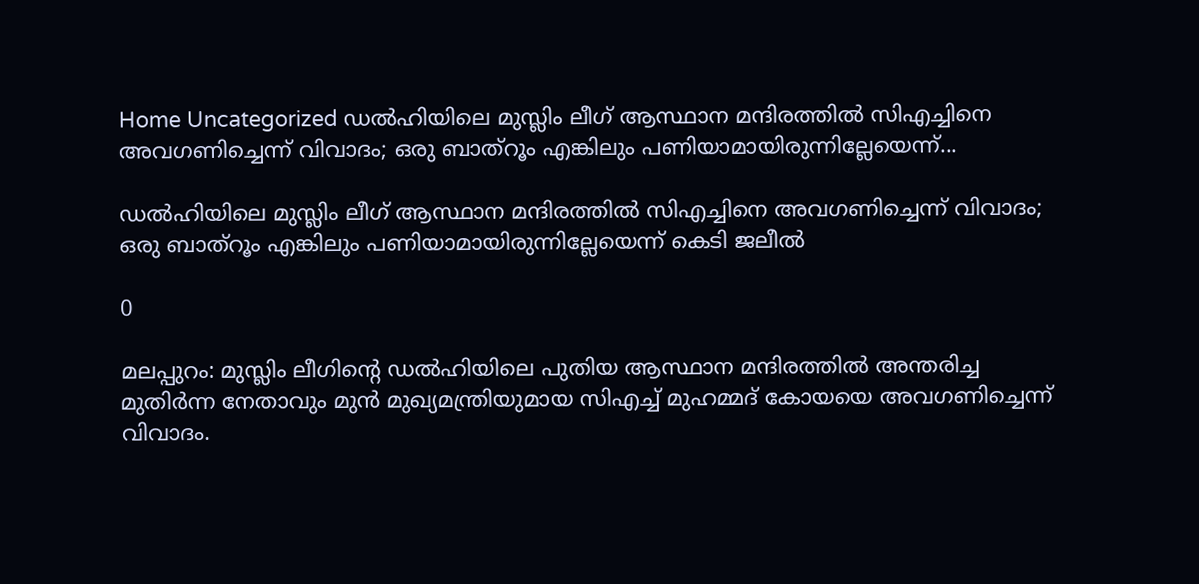Home Uncategorized ഡല്‍ഹിയിലെ മുസ്ലിം ലീഗ് ആസ്ഥാന മന്ദിരത്തില്‍ സിഎച്ചിനെ അവഗണിച്ചെന്ന് വിവാദം; ഒരു ബാത്‌റൂം എങ്കിലും പണിയാമായിരുന്നില്ലേയെന്ന്...

ഡല്‍ഹിയിലെ മുസ്ലിം ലീഗ് ആസ്ഥാന മന്ദിരത്തില്‍ സിഎച്ചിനെ അവഗണിച്ചെന്ന് വിവാദം; ഒരു ബാത്‌റൂം എങ്കിലും പണിയാമായിരുന്നില്ലേയെന്ന് കെടി ജലീല്‍

0

മലപ്പുറം: മുസ്ലിം ലീഗിന്റെ ഡല്‍ഹിയിലെ പുതിയ ആസ്ഥാന മന്ദിരത്തില്‍ അന്തരിച്ച മുതിര്‍ന്ന നേതാവും മുന്‍ മുഖ്യമന്ത്രിയുമായ സിഎച്ച് മുഹമ്മദ് കോയയെ അവഗണിച്ചെന്ന് വിവാദം.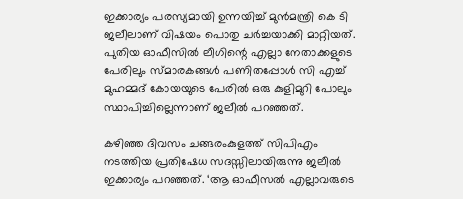ഇക്കാര്യം പരസ്യമായി ഉന്നയിച്ച് മുന്‍മന്ത്രി കെ ടി ജലീലാണ് വിഷയം പൊതു ചര്‍ച്ചയാക്കി മാറ്റിയത്. പുതിയ ഓഫീസില്‍ ലീഗിന്റെ എല്ലാ നേതാക്കളുടെ പേരിലും സ്മാരകങ്ങള്‍ പണിതപ്പോള്‍ സി എച്ച് മുഹമ്മദ് കോയയുടെ പേരില്‍ ഒരു കുളിമുറി പോലും സ്ഥാപിച്ചില്ലെന്നാണ് ജലീല്‍ പറഞ്ഞത്.

കഴിഞ്ഞ ദിവസം ചങ്ങരംകുളത്ത് സിപിഎം നടത്തിയ പ്രതിഷേധ സദസ്സിലായിരുന്നു ജലീല്‍ ഇക്കാര്യം പറഞ്ഞത്. ‘ആ ഓഫീസല്‍ എല്ലാവരുടെ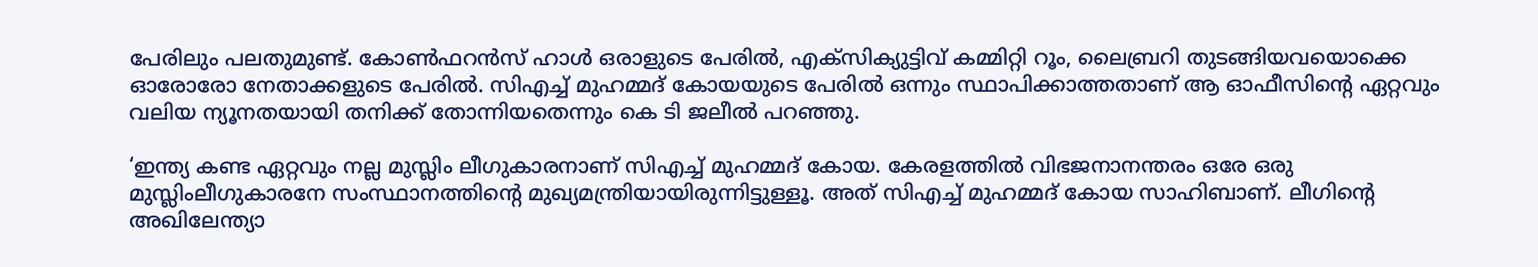പേരിലും പലതുമുണ്ട്. കോണ്‍ഫറന്‍സ് ഹാള്‍ ഒരാളുടെ പേരില്‍, എക്സിക്യുട്ടിവ് കമ്മിറ്റി റൂം, ലൈബ്രറി തുടങ്ങിയവയൊക്കെ ഓരോരോ നേതാക്കളുടെ പേരില്‍. സിഎച്ച് മുഹമ്മദ് കോയയുടെ പേരില്‍ ഒന്നും സ്ഥാപിക്കാത്തതാണ് ആ ഓഫീസിന്റെ ഏറ്റവും വലിയ ന്യൂനതയായി തനിക്ക് തോന്നിയതെന്നും കെ ടി ജലീല്‍ പറഞ്ഞു.

‘ഇന്ത്യ കണ്ട ഏറ്റവും നല്ല മുസ്ലിം ലീഗുകാരനാണ് സിഎച്ച് മുഹമ്മദ് കോയ. കേരളത്തില്‍ വിഭജനാനന്തരം ഒരേ ഒരു മുസ്ലിംലീഗുകാരനേ സംസ്ഥാനത്തിന്റെ മുഖ്യമന്ത്രിയായിരുന്നിട്ടുള്ളൂ. അത് സിഎച്ച് മുഹമ്മദ് കോയ സാഹിബാണ്. ലീഗിന്റെ അഖിലേന്ത്യാ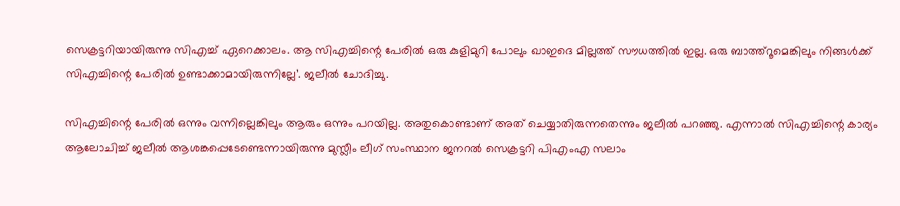സെക്രട്ടറിയായിരുന്നു സിഎച്ച് ഏറെക്കാലം. ആ സിഎച്ചിന്റെ പേരില്‍ ഒരു കുളിമുറി പോലും ഖാഇദെ മില്ലത്ത് സൗധത്തില്‍ ഇല്ല. ഒരു ബാത്ത്റൂമെങ്കിലും നിങ്ങള്‍ക്ക് സിഎച്ചിന്റെ പേരില്‍ ഉണ്ടാക്കാമായിരുന്നില്ലേ’. ജലീല്‍ ചോദിച്ചു.

സിഎച്ചിന്റെ പേരില്‍ ഒന്നും വന്നില്ലെങ്കിലും ആരും ഒന്നും പറയില്ല. അതുകൊണ്ടാണ് അത് ചെയ്യാതിരുന്നതെന്നും ജലീല്‍ പറഞ്ഞു. എന്നാല്‍ സിഎച്ചിന്റെ കാര്യം ആലോചിച്ച് ജലീല്‍ ആശങ്കപ്പെടേണ്ടെന്നായിരുന്നു മുസ്ലീം ലീഗ് സംസ്ഥാന ജനറല്‍ സെക്രട്ടറി പിഎംഎ സലാം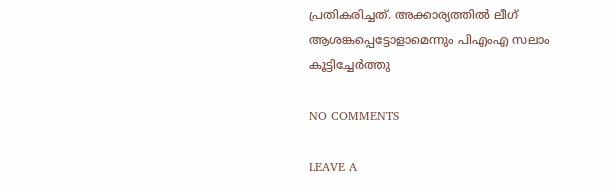പ്രതികരിച്ചത്. അക്കാര്യത്തില്‍ ലീഗ് ആശങ്കപ്പെട്ടോളാമെന്നും പിഎംഎ സലാം കൂട്ടിച്ചേര്‍ത്തു

NO COMMENTS

LEAVE A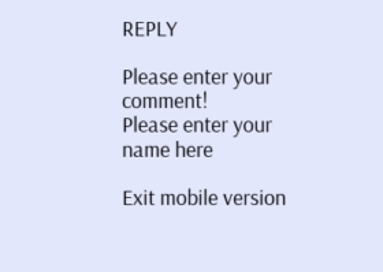REPLY

Please enter your comment!
Please enter your name here

Exit mobile version